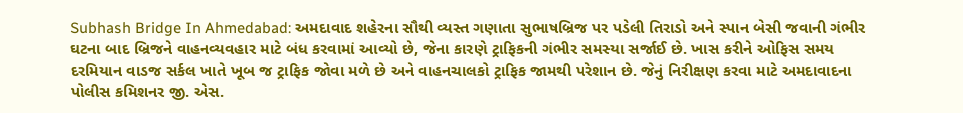Subhash Bridge In Ahmedabad: અમદાવાદ શહેરના સૌથી વ્યસ્ત ગણાતા સુભાષબ્રિજ પર પડેલી તિરાડો અને સ્પાન બેસી જવાની ગંભીર ઘટના બાદ બ્રિજને વાહનવ્યવહાર માટે બંધ કરવામાં આવ્યો છે, જેના કારણે ટ્રાફિકની ગંભીર સમસ્યા સર્જાઈ છે. ખાસ કરીને ઓફિસ સમય દરમિયાન વાડજ સર્કલ ખાતે ખૂબ જ ટ્રાફિક જોવા મળે છે અને વાહનચાલકો ટ્રાફિક જામથી પરેશાન છે. જેનું નિરીક્ષણ કરવા માટે અમદાવાદના પોલીસ કમિશનર જી. એસ.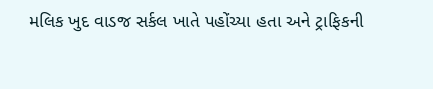મલિક ખુદ વાડજ સર્કલ ખાતે પહોંચ્યા હતા અને ટ્રાફિકની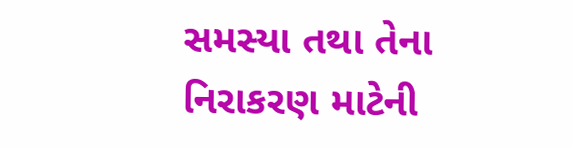સમસ્યા તથા તેના નિરાકરણ માટેની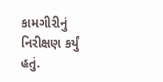કામગીરીનું નિરીક્ષણ કર્યું હતું.